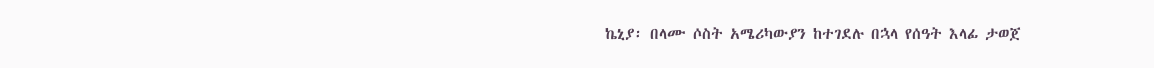ኬኒያ፡ በላሙ ሶስት አሜሪካውያን ከተገደሉ በኋላ የሰዓት እላፊ ታወጀ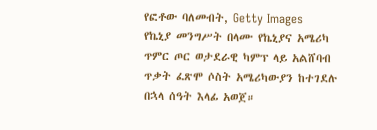የፎቶው ባለመብት, Getty Images
የኬኒያ መንግሥት በላሙ የኬኒያና አሜሪካ ጥምር ጦር ወታደራዊ ካምፕ ላይ አልሸባብ ጥቃት ፈጽሞ ሶስት አሜሪካውያን ከተገደሉ በኋላ ሰዓት እላፊ አወጀ።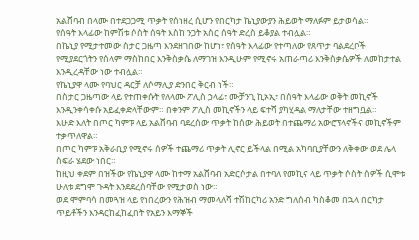አልሸባብ በላሙ በተደጋጋሚ ጥቃት የሰነዘረ ሲሆን የበርካታ ኬኒያውያን ሕይወት ማለፉም ይታወሳል።
የሰዓት እላፊው ከምሽቱ ሶስት ሰዓት እስከ ንጋት አስር ሰዓት ድረስ ይቆያል ተብሏል።
በኬኒያ የሚታተመው ስታር ጋዜጣ እንደዘገበው ከሆነ፣ የሰዓት እላፊው የተጣለው የጸጥታ ባልደረቦች የሚያደርጎትን የሰላም ማስከበር እንቅስቃሴ ለማገዝ እንዲሁም የሚኖሩ አጠራጣሪ እንቅስቃሴዎች ለመከታተል እንዲረዳቸው ነው ተብሏል።
የኬኒያዋ ላሙ የባህር ዳርቻ ለሶማሊያ ድንበር ቅርብ ነች።
በስታር ጋዜጣው ላይ የተጠቀሱት የለላሙ ፖሊስ ኃላፊ፣ ሙቻንጊ ኪኦኢ፣ በሰዓት እላፊው ወቅት መኪኖች እንዲንቀሳቀሱ አይፈቀድላቸውም። በቀንም ፖሊስ መኪኖችን ላይ ፍተሻ ያካሂዳል ማለታቸው ተዘግቧል።
እሁድ እለት በጦር ካምፑ ላይ አልሸባብ ባደረሰው ጥቃት ከሰው ሕይወት በተጨማሪ አውሮፕላኖችና መኪኖችም ተቃጥለዋል።
በጦር ካምፑ አቅራቢያ የሚኖሩ ሰዎች ተጨማሪ ጥቃት ሊኖር ይችላል በሚል አካባቢያቸውን ለቅቀው ወደ ሌላ ስፍራ ሄደው ነበር።
ከዚህ ቀደም በዝችው የኬኒያዋ ላሙ ከተማ አልሸባብ አድርሶታል በተባለ የመኪና ላይ ጥቃት ሶስት ሰዎች ሲሞቱ ሁለቱ ደግሞ ጉዳት እንደደረሰባቸው የሚታወስ ነው።
ወደ ሞምባሳ በመጓዝ ላይ የነበረውን የሕዝብ ማመላለሻ ተሽከርካሪ አንድ ግለሰብ ካስቆመ በኋላ በርካታ ጥይቶችን እንዳርከፈከፈበት የአይን እማኞች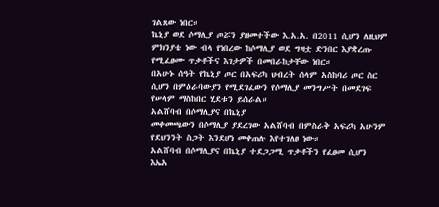ገልጸው ነበር።
ኬኒያ ወደ ሶማሊያ ጦሯን ያዘመተችው እ.አ.አ. በ2011 ሲሆን ለዚህም ምክንያቴ ነው ብላ የነበረው ከሶማሊያ ወደ ግዛቷ ድንበር እያቋረጡ የሚፈፀሙ ጥቃቶችና እገታዎች በመበራከታቸው ነበር።
በአሁኑ ሰዓት የኬኒያ ጦር በአፍሪካ ህብረት ሰላም አስከባሪ ጦር ስር ሲሆን በምዕራባውያን የሚደገፈውን የሶማሊያ መንግሥት በመደገፍ የሠላም ማስከበር ሂደቱን ይሰራል።
አልሸባብ በሶማሊያና በኬኒያ
መቀመጫውን በሶማሊያ ያደረገው አልሸባብ በምስራቅ አፍሪካ አሁንም የደህንንት ስጋት እንደሆነ መቀጠሉ እየተገለፀ ነው።
አልሸባብ በሶማሊያና በኬኒያ ተደጋጋሚ ጥቃቶችን የፈፀመ ሲሆን እኤአ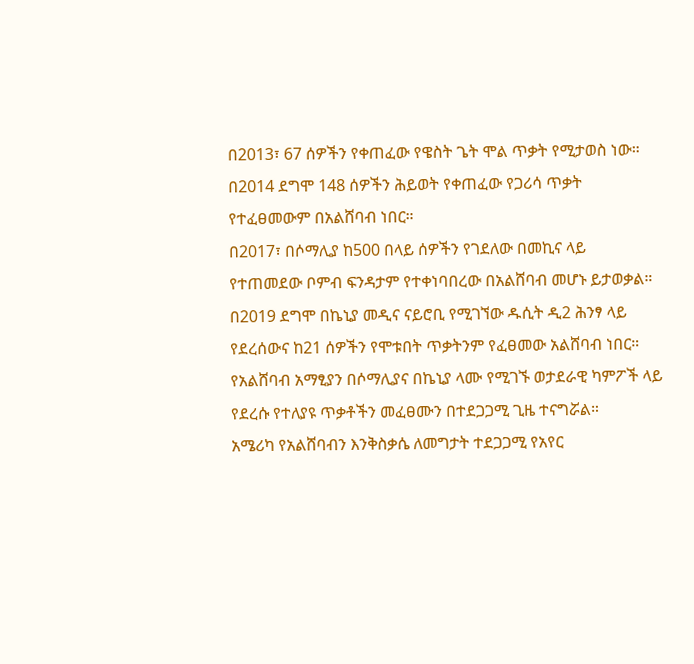በ2013፣ 67 ሰዎችን የቀጠፈው የዌስት ጌት ሞል ጥቃት የሚታወስ ነው።
በ2014 ደግሞ 148 ሰዎችን ሕይወት የቀጠፈው የጋሪሳ ጥቃት የተፈፀመውም በአልሸባብ ነበር።
በ2017፣ በሶማሊያ ከ500 በላይ ሰዎችን የገደለው በመኪና ላይ የተጠመደው ቦምብ ፍንዳታም የተቀነባበረው በአልሸባብ መሆኑ ይታወቃል።
በ2019 ደግሞ በኬኒያ መዲና ናይሮቢ የሚገኘው ዱሲት ዲ2 ሕንፃ ላይ የደረሰውና ከ21 ሰዎችን የሞቱበት ጥቃትንም የፈፀመው አልሸባብ ነበር።
የአልሸባብ አማፂያን በሶማሊያና በኬኒያ ላሙ የሚገኙ ወታደራዊ ካምፖች ላይ የደረሱ የተለያዩ ጥቃቶችን መፈፀሙን በተደጋጋሚ ጊዜ ተናግሯል።
አሜሪካ የአልሸባብን እንቅስቃሴ ለመግታት ተደጋጋሚ የአየር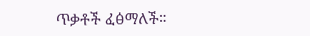ጥቃቶች ፈፅማለች።